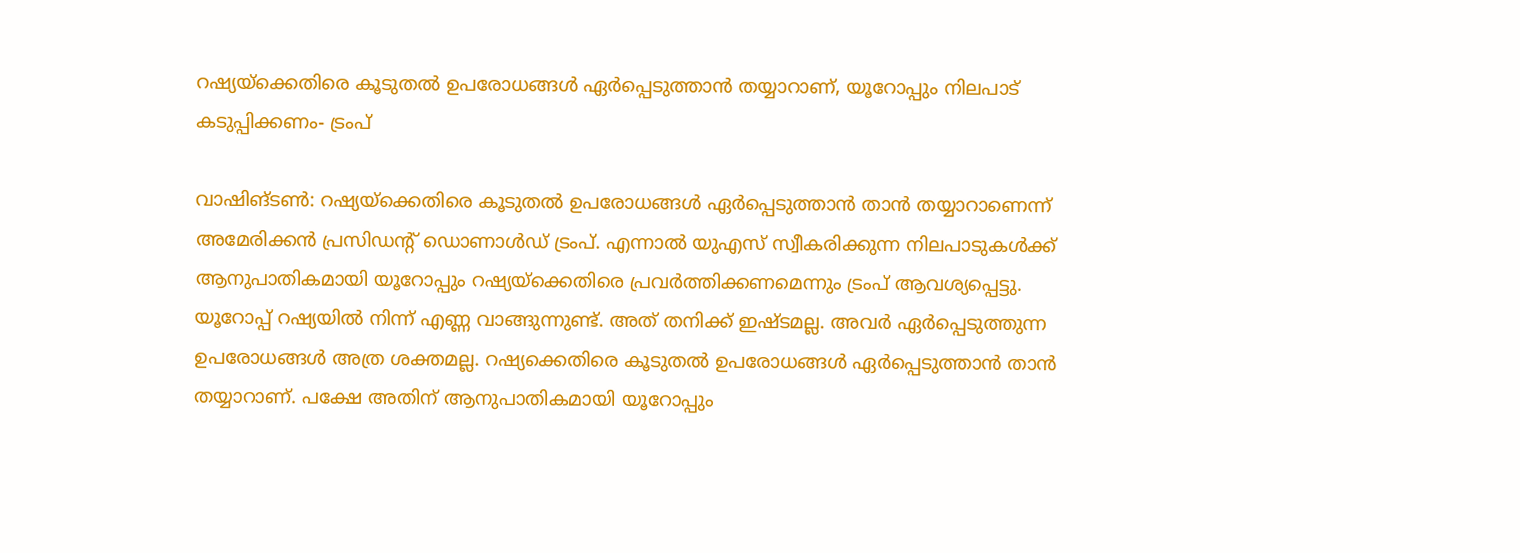റഷ്യയ്ക്കെതിരെ കൂടുതൽ ഉപരോധങ്ങൾ ഏർപ്പെടുത്താൻ തയ്യാറാണ്, യൂറോപ്പും നിലപാട് കടുപ്പിക്കണം- ട്രംപ്

വാഷിങ്ടൺ: റഷ്യയ്ക്കെതിരെ കൂടുതൽ ഉപരോധങ്ങൾ ഏർപ്പെടുത്താൻ താൻ തയ്യാറാണെന്ന് അമേരിക്കൻ പ്രസിഡന്റ് ഡൊണാൾഡ് ട്രംപ്. എന്നാൽ യുഎസ് സ്വീകരിക്കുന്ന നിലപാടുകൾക്ക് ആനുപാതികമായി യൂറോപ്പും റഷ്യയ്ക്കെതിരെ പ്രവർത്തിക്കണമെന്നും ട്രംപ് ആവശ്യപ്പെട്ടു.
യൂറോപ്പ് റഷ്യയിൽ നിന്ന് എണ്ണ വാങ്ങുന്നുണ്ട്. അത് തനിക്ക് ഇഷ്ടമല്ല. അവർ ഏർപ്പെടുത്തുന്ന ഉപരോധങ്ങൾ അത്ര ശക്തമല്ല. റഷ്യക്കെതിരെ കൂടുതൽ ഉപരോധങ്ങൾ ഏർപ്പെടുത്താൻ താൻ തയ്യാറാണ്. പക്ഷേ അതിന് ആനുപാതികമായി യൂറോപ്പും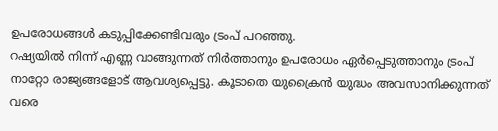ഉപരോധങ്ങൾ കടുപ്പിക്കേണ്ടിവരും ട്രംപ് പറഞ്ഞു.
റഷ്യയിൽ നിന്ന് എണ്ണ വാങ്ങുന്നത് നിർത്താനും ഉപരോധം ഏർപ്പെടുത്താനും ട്രംപ് നാറ്റോ രാജ്യങ്ങളോട് ആവശ്യപ്പെട്ടു. കൂടാതെ യുക്രൈൻ യുദ്ധം അവസാനിക്കുന്നത് വരെ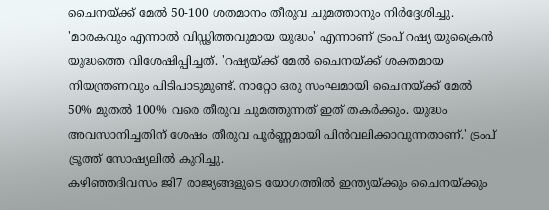ചൈനയ്ക്ക് മേൽ 50-100 ശതമാനം തീരുവ ചുമത്താനും നിർദ്ദേശിച്ചു. 'മാരകവും എന്നാൽ വിഡ്ഢിത്തവുമായ യുദ്ധം' എന്നാണ് ട്രംപ് റഷ്യ യുക്രൈൻ യുദ്ധത്തെ വിശേഷിപ്പിച്ചത്. 'റഷ്യയ്ക്ക് മേൽ ചൈനയ്ക്ക് ശക്തമായ നിയന്ത്രണവും പിടിപാടുമുണ്ട്. നാറ്റോ ഒരു സംഘമായി ചൈനയ്ക്ക് മേൽ 50% മുതൽ 100% വരെ തീരുവ ചുമത്തുന്നത് ഇത് തകർക്കും. യുദ്ധം അവസാനിച്ചതിന് ശേഷം തീരുവ പൂർണ്ണമായി പിൻവലിക്കാവുന്നതാണ്.' ട്രംപ് ട്രൂത്ത് സോഷ്യലിൽ കുറിച്ചു.
കഴിഞ്ഞദിവസം ജി7 രാജ്യങ്ങളുടെ യോഗത്തിൽ ഇന്ത്യയ്ക്കും ചൈനയ്ക്കും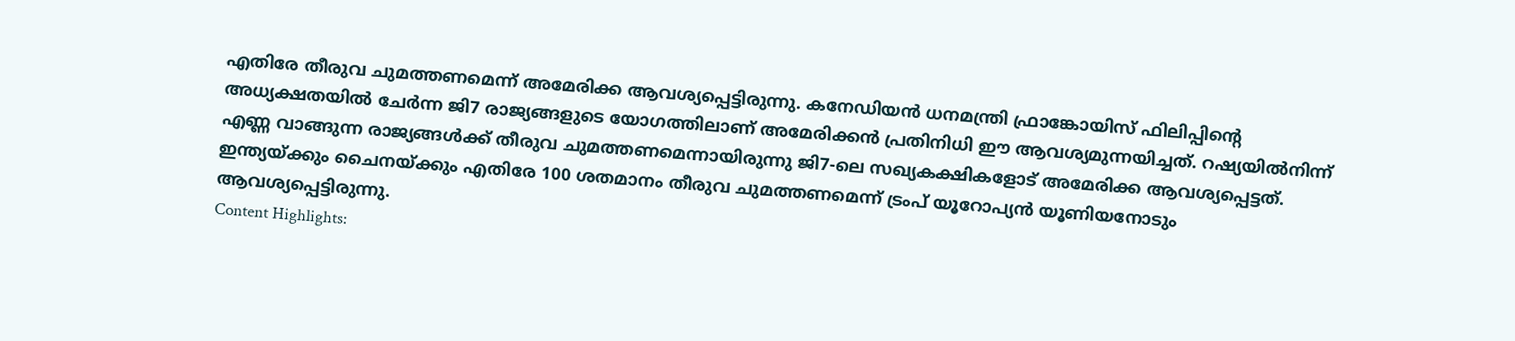എതിരേ തീരുവ ചുമത്തണമെന്ന് അമേരിക്ക ആവശ്യപ്പെട്ടിരുന്നു. കനേഡിയൻ ധനമന്ത്രി ഫ്രാങ്കോയിസ് ഫിലിപ്പിന്റെ അധ്യക്ഷതയിൽ ചേർന്ന ജി7 രാജ്യങ്ങളുടെ യോഗത്തിലാണ് അമേരിക്കൻ പ്രതിനിധി ഈ ആവശ്യമുന്നയിച്ചത്. റഷ്യയിൽനിന്ന് എണ്ണ വാങ്ങുന്ന രാജ്യങ്ങൾക്ക് തീരുവ ചുമത്തണമെന്നായിരുന്നു ജി7-ലെ സഖ്യകക്ഷികളോട് അമേരിക്ക ആവശ്യപ്പെട്ടത്. ഇന്ത്യയ്ക്കും ചൈനയ്ക്കും എതിരേ 100 ശതമാനം തീരുവ ചുമത്തണമെന്ന് ട്രംപ് യൂറോപ്യൻ യൂണിയനോടും ആവശ്യപ്പെട്ടിരുന്നു.
Content Highlights: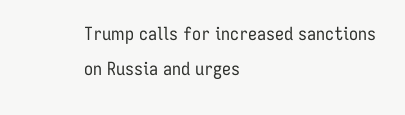Trump calls for increased sanctions on Russia and urges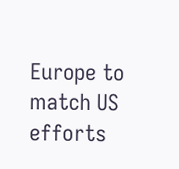Europe to match US efforts